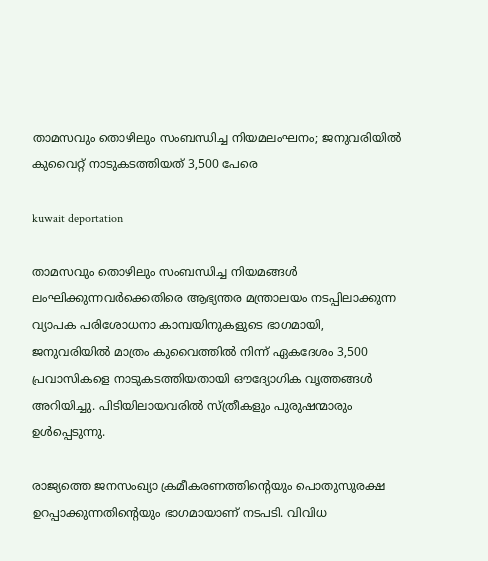താമസവും തൊഴിലും സംബന്ധിച്ച നിയമലംഘനം; ജനുവരിയിൽ കുവൈറ്റ് നാടുകടത്തിയത് 3,500 പേരെ

kuwait deportation

താമസവും തൊഴിലും സംബന്ധിച്ച നിയമങ്ങൾ ലംഘിക്കുന്നവർക്കെതിരെ ആഭ്യന്തര മന്ത്രാലയം നടപ്പിലാക്കുന്ന വ്യാപക പരിശോധനാ കാമ്പയിനുകളുടെ ഭാഗമായി, ജനുവരിയിൽ മാത്രം കുവൈത്തിൽ നിന്ന് ഏകദേശം 3,500 പ്രവാസികളെ നാടുകടത്തിയതായി ഔദ്യോഗിക വൃത്തങ്ങൾ അറിയിച്ചു. പിടിയിലായവരിൽ സ്ത്രീകളും പുരുഷന്മാരും ഉൾപ്പെടുന്നു.

രാജ്യത്തെ ജനസംഖ്യാ ക്രമീകരണത്തിന്റെയും പൊതുസുരക്ഷ ഉറപ്പാക്കുന്നതിന്റെയും ഭാഗമായാണ് നടപടി. വിവിധ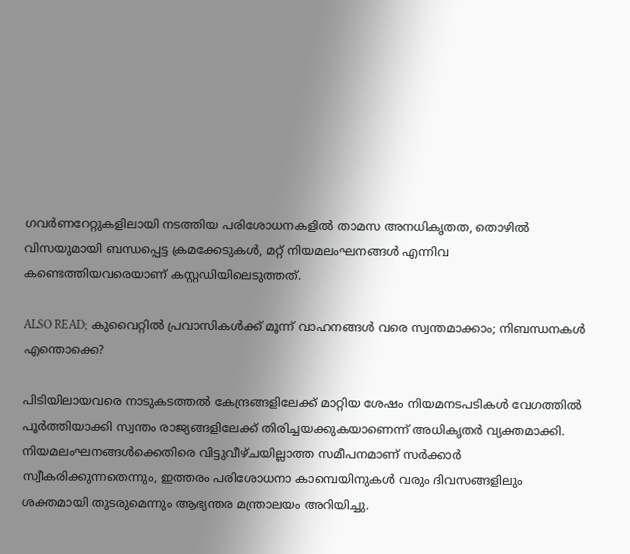ഗവർണറേറ്റുകളിലായി നടത്തിയ പരിശോധനകളിൽ താമസ അനധികൃതത, തൊഴിൽ വിസയുമായി ബന്ധപ്പെട്ട ക്രമക്കേടുകൾ, മറ്റ് നിയമലംഘനങ്ങൾ എന്നിവ കണ്ടെത്തിയവരെയാണ് കസ്റ്റഡിയിലെടുത്തത്.

ALSO READ; കുവൈറ്റിൽ പ്രവാസികൾക്ക് മൂന്ന് വാഹനങ്ങള്‍ വരെ സ്വന്തമാക്കാം; നിബന്ധനകള്‍ എന്തൊക്കെ?

പിടിയിലായവരെ നാടുകടത്തൽ കേന്ദ്രങ്ങളിലേക്ക് മാറ്റിയ ശേഷം നിയമനടപടികൾ വേഗത്തിൽ പൂർത്തിയാക്കി സ്വന്തം രാജ്യങ്ങളിലേക്ക് തിരിച്ചയക്കുകയാണെന്ന് അധികൃതർ വ്യക്തമാക്കി. നിയമലംഘനങ്ങൾക്കെതിരെ വിട്ടുവീഴ്ചയില്ലാത്ത സമീപനമാണ് സർക്കാർ സ്വീകരിക്കുന്നതെന്നും, ഇത്തരം പരിശോധനാ കാമ്പെയിനുകൾ വരും ദിവസങ്ങളിലും ശക്തമായി തുടരുമെന്നും ആഭ്യന്തര മന്ത്രാലയം അറിയിച്ചു.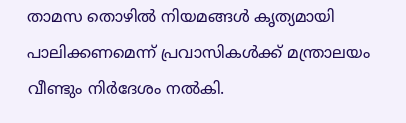താമസ തൊഴിൽ നിയമങ്ങൾ കൃത്യമായി പാലിക്കണമെന്ന് പ്രവാസികൾക്ക് മന്ത്രാലയം വീണ്ടും നിർദേശം നൽകി.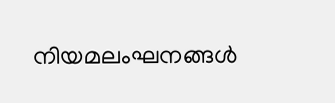നിയമലംഘനങ്ങൾ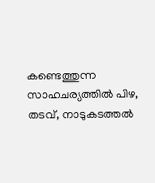കണ്ടെത്തുന്ന സാഹചര്യത്തിൽ പിഴ, തടവ്, നാടുകടത്തൽ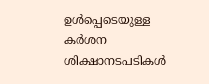ഉൾപ്പെടെയുള്ള കർശന ശിക്ഷാനടപടികൾ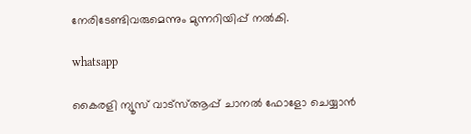നേരിടേണ്ടിവരുമെന്നും മുന്നറിയിപ്പ് നൽകി.

whatsapp

കൈരളി ന്യൂസ് വാട്‌സ്ആപ്പ് ചാനല്‍ ഫോളോ ചെയ്യാന്‍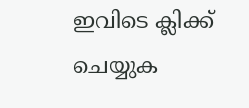ഇവിടെ ക്ലിക്ക് ചെയ്യുക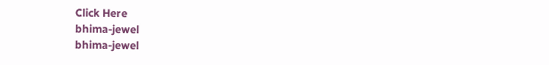Click Here
bhima-jewel
bhima-jewel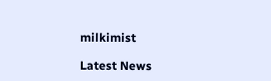milkimist

Latest News